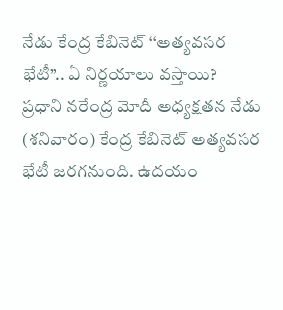నేడు కేంద్ర కేబినెట్ ‘‘అత్యవసర భేటీ’’.. ఏ నిర్ణయాలు వస్తాయి?
ప్రధాని నరేంద్ర మోదీ అధ్యక్షతన నేడు (శనివారం) కేంద్ర కేబినెట్ అత్యవసర భేటీ జరగనుంది. ఉదయం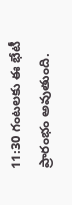11:30 గంటలకు ఈ భేటీ ప్రారంభం అవుతుంది.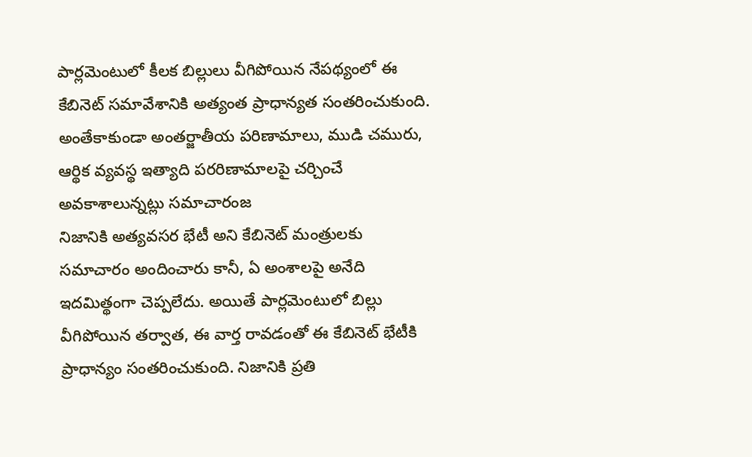పార్లమెంటులో కీలక బిల్లులు వీగిపోయిన నేపథ్యంలో ఈ కేబినెట్ సమావేశానికి అత్యంత ప్రాధాన్యత సంతరించుకుంది. అంతేకాకుండా అంతర్జాతీయ పరిణామాలు, ముడి చమురు, ఆర్థిక వ్యవస్థ ఇత్యాది పరరిణామాలపై చర్చించే అవకాశాలున్నట్లు సమాచారంజ
నిజానికి అత్యవసర భేటీ అని కేబినెట్ మంత్రులకు సమాచారం అందించారు కానీ, ఏ అంశాలపై అనేది ఇదమిత్థంగా చెప్పలేదు. అయితే పార్లమెంటులో బిల్లు వీగిపోయిన తర్వాత, ఈ వార్త రావడంతో ఈ కేబినెట్ భేటీకి ప్రాధాన్యం సంతరించుకుంది. నిజానికి ప్రతి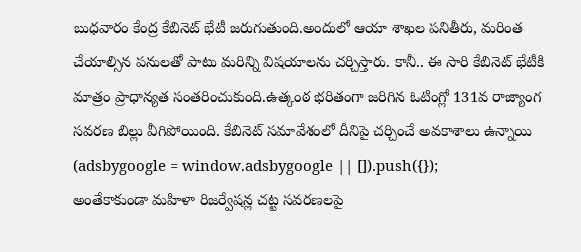బుధవారం కేంద్ర కేబినెట్ భేటీ జరుగుతుంది.అందులో ఆయా శాఖల పనితీరు, మరింత చేయాల్సిన పనులతో పాటు మరిన్ని విషయాలను చర్చిస్తారు. కానీ.. ఈ సారి కేబినెట్ భేటీకి మాత్రం ప్రాధాన్యత సంతరించుకుంది.ఉత్కంఠ భరితంగా జరిగిన ఓటింగ్లో 131వ రాజ్యాంగ సవరణ బిల్లు వీగిపోయింది. కేబినెట్ సమావేశంలో దీనిపై చర్చించే అవకాశాలు ఉన్నాయి
(adsbygoogle = window.adsbygoogle || []).push({});
అంతేకాకుండా మహిళా రిజర్వేషన్ల చట్ట సవరణలపై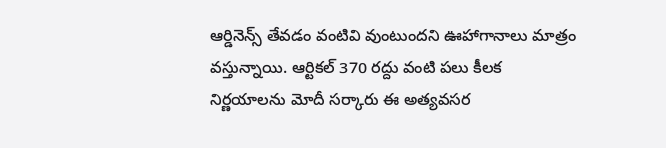ఆర్డినెన్స్ తేవడం వంటివి వుంటుందని ఊహాగానాలు మాత్రం వస్తున్నాయి. ఆర్టికల్ 370 రద్దు వంటి పలు కీలక నిర్ణయాలను మోదీ సర్కారు ఈ అత్యవసర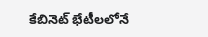కేబినెట్ భేటీలలోనే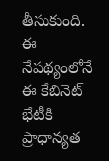తీసుకుంది. ఈ నేపథ్యంలోనే ఈ కేబినెట్ భేటీకి ప్రాధాన్యత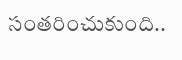సంతరించుకుంది..